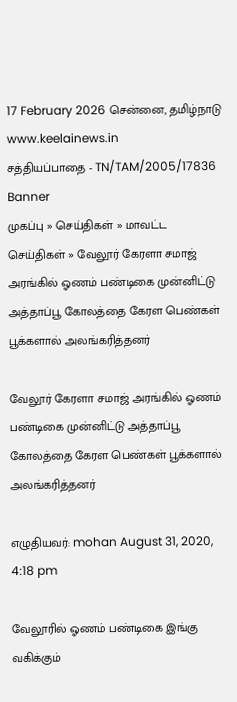17 February 2026 சென்னை, தமிழ்நாடு
www.keelainews.in
சத்தியப்பாதை - TN/TAM/2005/17836
Banner
முகப்பு » செய்திகள் » மாவட்ட செய்திகள் » வேலூர் கேரளா சமாஜ் அரங்கில் ஓணம் பண்டிகை முன்னிட்டு அத்தாப்பூ கோலத்தை கேரள பெண்கள் பூக்களால் அலங்கரித்தனர்

வேலூர் கேரளா சமாஜ் அரங்கில் ஓணம் பண்டிகை முன்னிட்டு அத்தாப்பூ கோலத்தை கேரள பெண்கள் பூக்களால் அலங்கரித்தனர்

எழுதியவர்: mohan August 31, 2020, 4:18 pm

வேலூரில் ஓணம் பண்டிகை இங்கு வகிக்கும்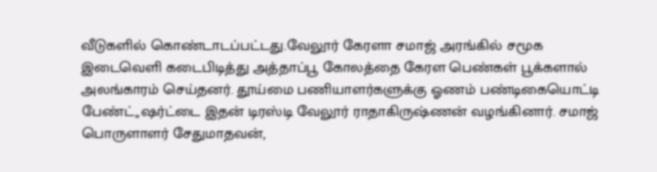வீடுகளில் கொண்டாடப்பட்டது.வேலூர் கேரளா சமாஜ் அரங்கில் சமூக இடைவெளி கடைபிடித்து அத்தாப்பூ கோலத்தை கேரள பெண்கள் பூக்களால் அலங்காரம் செய்தனர். தூய்மை பணியாளர்களுக்கு ஓணம் பண்டிகையொட்டி பேண்ட்,,ஷர்ட்டை இதன் டிரஸ்டி வேலூர் ராதாகிருஷ்ணன் வழங்கினார். சமாஜ் பொருளாளர் சேதுமாதவன்,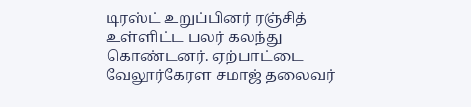டிரஸ்ட் உறுப்பினர் ரஞ்சித் உள்ளிட்ட பலர் கலந்து கொண்டனர். ஏற்பாட்டை வேலூர்கேரள சமாஜ் தலைவர்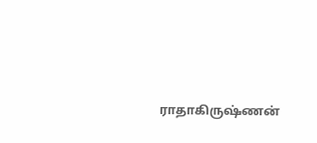ராதாகிருஷ்ணன்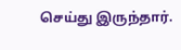செய்து இருந்தார்.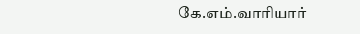கே.எம்.வாரியார்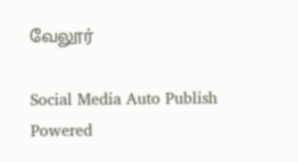வேலூர்

Social Media Auto Publish Powered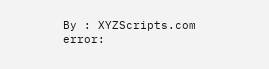By : XYZScripts.com
error: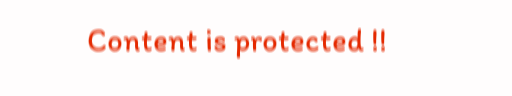Content is protected !!